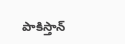పాకిస్తాన్‌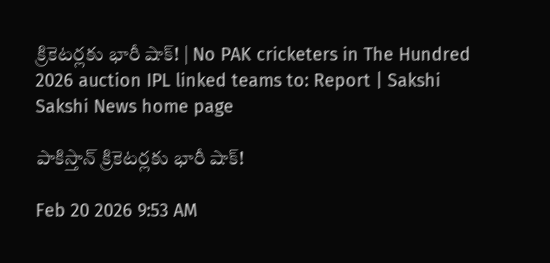క్రికెటర్లకు భారీ షాక్‌! | No PAK cricketers in The Hundred 2026 auction IPL linked teams to: Report | Sakshi
Sakshi News home page

పాకిస్తాన్‌ క్రికెటర్లకు భారీ షాక్‌!

Feb 20 2026 9:53 AM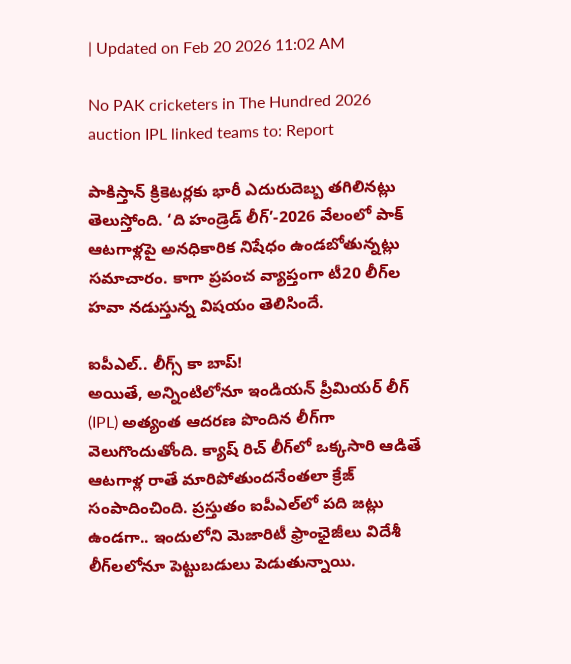| Updated on Feb 20 2026 11:02 AM

No PAK cricketers in The Hundred 2026 auction IPL linked teams to: Report

పాకిస్తాన్‌ క్రికెటర్లకు భారీ ఎదురుదెబ్బ తగిలినట్లు తెలుస్తోంది. ‘ది హండ్రెడ్‌ లీగ్‌’-2026 వేలంలో పాక్‌ ఆటగాళ్లపై అనధికారిక నిషేధం ఉండబోతున్నట్లు సమాచారం. కాగా ప్రపంచ వ్యాప్తంగా టీ20 లీగ్‌ల హవా నడుస్తున్న విషయం తెలిసిందే.

ఐపీఎల్‌.. లీగ్స్‌ కా బాప్‌!
అయితే, అన్నింటిలోనూ ఇండియన్‌ ప్రీమియర్‌ లీగ్‌ (IPL) అత్యంత ఆదరణ పొందిన లీగ్‌గా వెలుగొందుతోంది. క్యాష్‌ రిచ్‌ లీగ్‌లో ఒక్కసారి ఆడితే ఆటగాళ్ల రాతే మారిపోతుందనేంతలా క్రేజ్‌ సంపాదించింది. ప్రస్తుతం ఐపీఎల్‌లో పది జట్లు ఉండగా.. ఇందులోని మెజారిటీ ఫ్రాంఛైజీలు విదేశీ లీగ్‌లలోనూ పెట్టుబడులు పెడుతున్నాయి.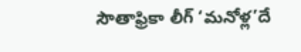సౌతాఫ్రికా లీగ్‌ ‘మనోళ్ల’దే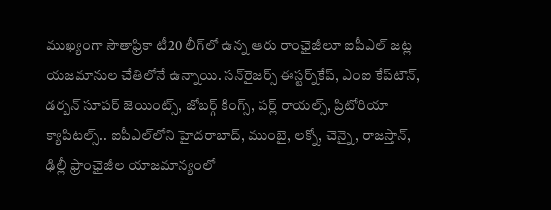ముఖ్యంగా సౌతాఫ్రికా టీ20 లీగ్‌లో ఉన్న ఆరు రాంఛైజీలూ ఐపీఎల్‌ జట్ల యజమానుల చేతిలోనే ఉన్నాయి. సన్‌రైజర్స్‌ ఈస్టర్న్‌కేప్‌, ఎంఐ కేప్‌టౌన్‌, డర్బన్‌ సూపర్‌ జెయింట్స్‌, జోబర్గ్‌ కింగ్స్‌, పర్ల్‌ రాయల్స్‌, ప్రిటోరియా క్యాపిటల్స్‌.. ఐపీఎల్‌లోని హైదరాబాద్‌, ముంబై, లక్నో, చెన్నై, రాజస్తాన్‌, ఢిల్లీ ఫ్రాంఛైజీల యాజమాన్యంలో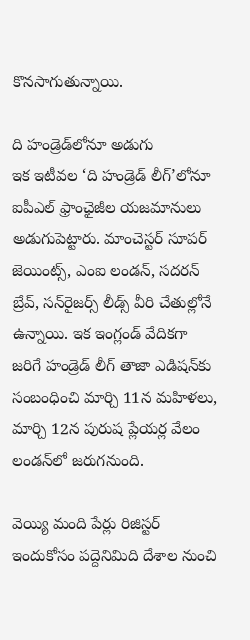కొనసాగుతున్నాయి.

ది హండ్రెడ్‌లోనూ అడుగు
ఇక ఇటీవల ‘ది హండ్రెడ్‌ లీగ్‌’లోనూ ఐపీఎల్‌ ఫ్రాంఛైజీల యజమానులు అడుగుపెట్టారు. మాంచెస్టర్‌ సూపర్‌ జెయింట్స్‌, ఎంఐ లండన్‌, సదరన్‌ బ్రేవ్‌, సన్‌రైజర్స్‌ లీడ్స్‌ వీరి చేతుల్లోనే ఉన్నాయి. ఇక ఇంగ్లండ్‌ వేదికగా జరిగే హండ్రెడ్‌ లీగ్‌ తాజా ఎడిషన్‌కు సంబంధించి మార్చి 11న మహిళలు, మార్చి 12న పురుష ప్లేయర్ల వేలం లండన్‌లో జరుగనుంది.

వెయ్యి మంది పేర్లు రిజిస్టర్‌
ఇందుకోసం పద్దెనిమిది దేశాల నుంచి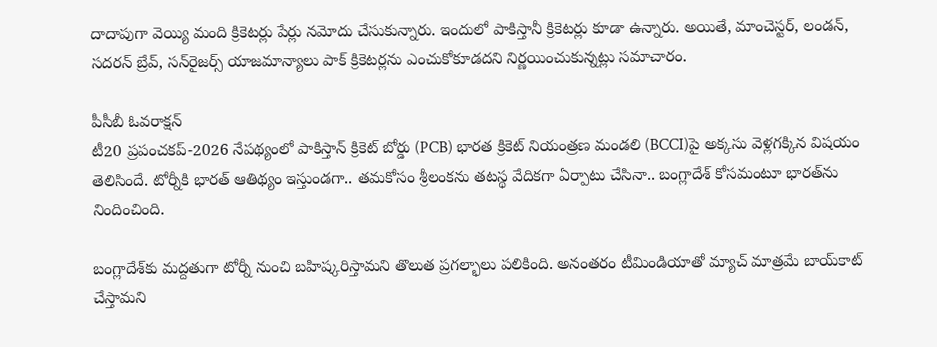దాదాపుగా వెయ్యి మంది క్రికెటర్లు పేర్లు నమోదు చేసుకున్నారు. ఇందులో పాకిస్తానీ క్రికెటర్లు కూడా ఉన్నారు. అయితే, మాంచెస్టర్‌, లండన్‌, సదరన్‌ బ్రేవ్‌, సన్‌రైజర్స్‌ యాజమాన్యాలు పాక్‌ క్రికెటర్లను ఎంచుకోకూడదని నిర్ణయించుకున్నట్లు సమాచారం.

పీసీబీ ఓవరాక్షన్‌
టీ20 ప్రపంచకప్‌-2026 నేపథ్యంలో పాకిస్తాన్‌ క్రికెట్‌ బోర్డు (PCB) భారత క్రికెట్‌ నియంత్రణ మండలి (BCCI)పై అక్కసు వెళ్లగక్కిన విషయం తెలిసిందే. టోర్నీకి భారత్‌ ఆతిథ్యం ఇస్తుండగా.. తమకోసం శ్రీలంకను తటస్థ వేదికగా ఏర్పాటు చేసినా.. బంగ్లాదేశ్‌ కోసమంటూ భారత్‌ను నిందించింది.

బంగ్లాదేశ్‌కు మద్దతుగా టోర్నీ నుంచి బహిష్కరిస్తామని తొలుత ప్రగల్భాలు పలికింది. అనంతరం టీమిండియాతో మ్యాచ్‌ మాత్రమే బాయ్‌కాట్‌ చేస్తామని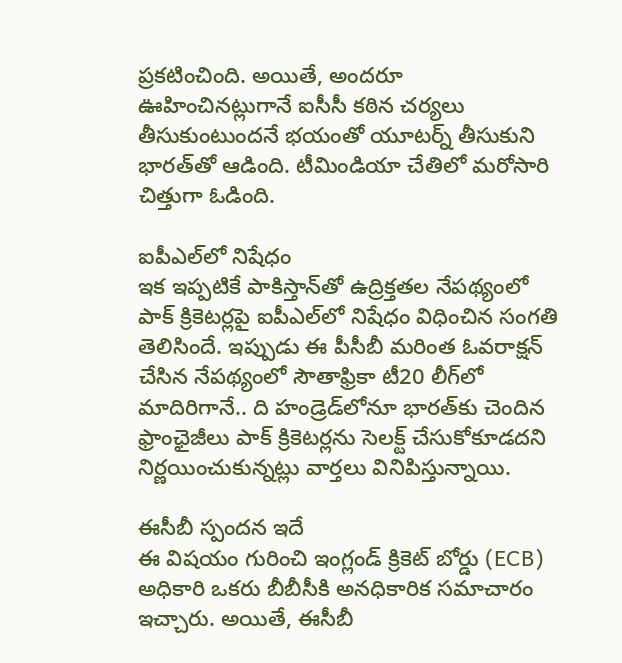ప్రకటించింది. అయితే, అందరూ ఊహించినట్లుగానే ఐసీసీ కఠిన చర్యలు తీసుకుంటుందనే భయంతో యూటర్న్‌ తీసుకుని భారత్‌తో ఆడింది. టీమిండియా చేతిలో మరోసారి చిత్తుగా ఓడింది.

ఐపీఎల్‌లో నిషేధం
ఇక ఇప్పటికే పాకిస్తాన్‌తో ఉద్రిక్తతల నేపథ్యంలో పాక్‌ క్రికెటర్లపై ఐపీఎల్‌లో నిషేధం విధించిన సంగతి తెలిసిందే. ఇప్పుడు ఈ పీసీబీ మరింత ఓవరాక్షన్‌ చేసిన నేపథ్యంలో సౌతాఫ్రికా టీ20 లీగ్‌లో మాదిరిగానే.. ది హండ్రెడ్‌లోనూ భారత్‌కు చెందిన ఫ్రాంఛైజీలు పాక్‌ క్రికెటర్లను సెలక్ట్‌ చేసుకోకూడదని నిర్ణయించుకున్నట్లు వార్తలు వినిపిస్తున్నాయి.

ఈసీబీ స్పందన ఇదే
ఈ విషయం గురించి ఇంగ్లండ్‌ క్రికెట్‌ బోర్డు (ECB) అధికారి ఒకరు బీబీసీకి అనధికారిక సమాచారం ఇచ్చారు. అయితే, ఈసీబీ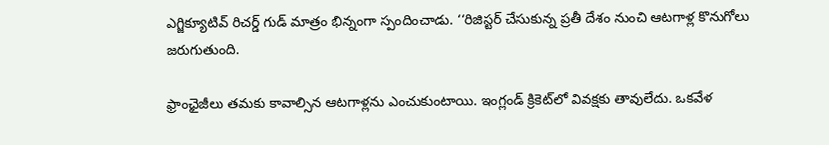ఎగ్జిక్యూటివ్‌ రిచర్డ్‌ గుడ్‌ మాత్రం భిన్నంగా స్పందించాడు. ‘‘రిజిస్టర్‌ చేసుకున్న ప్రతీ దేశం నుంచి ఆటగాళ్ల కొనుగోలు జరుగుతుంది.

ఫ్రాంఛైజీలు తమకు కావాల్సిన ఆటగాళ్లను ఎంచుకుంటాయి. ఇంగ్లండ్‌ క్రికెట్‌లో వివక్షకు తావులేదు. ఒకవేళ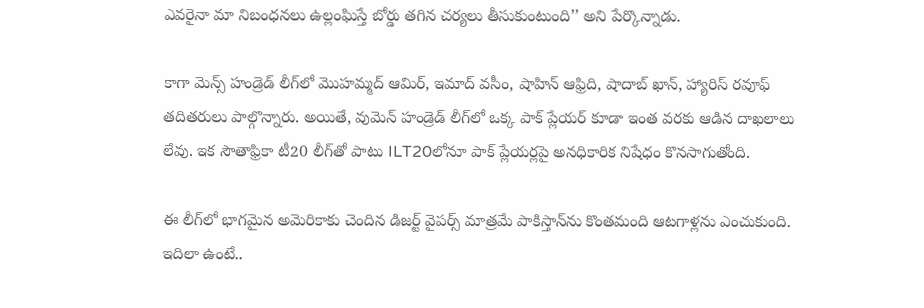ఎవరైనా మా నిబంధనలు ఉల్లంఘిస్తే బోర్డు తగిన చర్యలు తీసుకుంటుంది’’ అని పేర్కొన్నాడు.

కాగా మెన్స్‌ హండ్రెడ్‌ లీగ్‌లో మొహమ్మద్‌ ఆమిర్‌, ఇమాద్‌ వసీం, షాహిన్‌ ఆఫ్రిది, షాదాబ్‌ ఖాన్‌, హ్యారిస్‌ రవూఫ్‌ తదితరులు పాల్గొన్నారు. అయితే, వుమెన్‌ హండ్రెడ్‌ లీగ్‌లో ఒక్క పాక్‌ ప్లేయర్‌ కూడా ఇంత వరకు ఆడిన దాఖలాలు లేవు. ఇక సౌతాఫ్రికా టీ20 లీగ్‌తో పాటు ILT20లోనూ పాక్‌ ప్లేయర్లపై అనధికారిక నిషేధం కొనసాగుతోంది.

ఈ లీగ్‌లో భాగమైన అమెరికాకు చెందిన డిజర్ట్‌ వైపర్స్‌ మాత్రమే పాకిస్తాన్‌ను కొంతమంది ఆటగాళ్లను ఎంచుకుంది. ఇదిలా ఉంటే..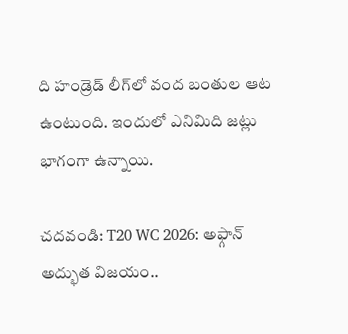ది హండ్రెడ్‌ లీగ్‌లో వంద బంతుల ఆట ఉంటుంది. ఇందులో ఎనిమిది జట్లు భాగంగా ఉన్నాయి.

చదవండి: T20 WC 2026: అఫ్గాన్ అద్భుత విజ‌యం..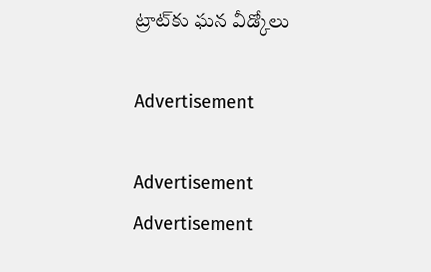ట్రాట్‌కు ఘన వీడ్కోలు

Advertisement

Advertisement
Advertisement